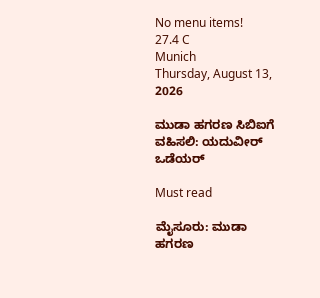No menu items!
27.4 C
Munich
Thursday, August 13, 2026

ಮುಡಾ ಹಗರಣ ಸಿಬಿಐಗೆ ವಹಿಸಲಿ: ಯದುವೀರ್ ಒಡೆಯರ್

Must read

ಮೈಸೂರು: ಮುಡಾ ಹಗರಣ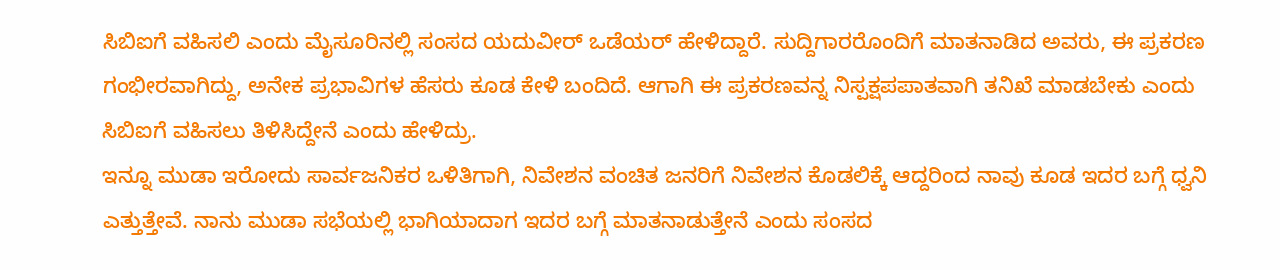ಸಿಬಿಐಗೆ ವಹಿಸಲಿ ಎಂದು ಮೈಸೂರಿನಲ್ಲಿ ಸಂಸದ ಯದುವೀರ್ ಒಡೆಯರ್ ಹೇಳಿದ್ದಾರೆ. ಸುದ್ದಿಗಾರರೊಂದಿಗೆ ಮಾತನಾಡಿದ ಅವರು, ಈ ಪ್ರಕರಣ ಗಂಭೀರವಾಗಿದ್ದು, ಅನೇಕ ಪ್ರಭಾವಿಗಳ ಹೆಸರು ಕೂಡ ಕೇಳಿ ಬಂದಿದೆ. ಆಗಾಗಿ ಈ ಪ್ರಕರಣವನ್ನ ನಿಸ್ಪಕ್ಷಪಪಾತವಾಗಿ ತನಿಖೆ ಮಾಡಬೇಕು ಎಂದು ಸಿಬಿಐಗೆ ವಹಿಸಲು ತಿಳಿಸಿದ್ದೇನೆ ಎಂದು ಹೇಳಿದ್ರು.
ಇನ್ನೂ ಮುಡಾ ಇರೋದು ಸಾರ್ವಜನಿಕರ ಒಳಿತಿಗಾಗಿ, ನಿವೇಶನ ವಂಚಿತ ಜನರಿಗೆ ನಿವೇಶನ ಕೊಡಲಿಕ್ಕೆ ಆದ್ದರಿಂದ ನಾವು ಕೂಡ ಇದರ ಬಗ್ಗೆ ಧ್ವನಿ ಎತ್ತುತ್ತೇವೆ. ನಾನು ಮುಡಾ ಸಭೆಯಲ್ಲಿ ಭಾಗಿಯಾದಾಗ ಇದರ ಬಗ್ಗೆ ಮಾತನಾಡುತ್ತೇನೆ ಎಂದು ಸಂಸದ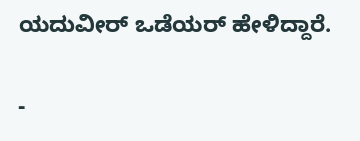ಯದುವೀರ್ ಒಡೆಯರ್ ಹೇಳಿದ್ದಾರೆ.

-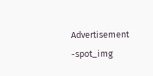Advertisement -spot_img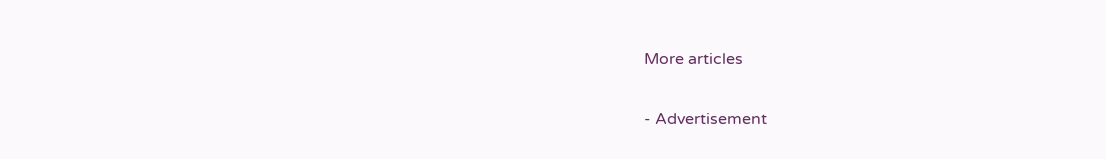More articles

- Advertisement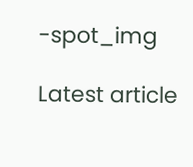-spot_img

Latest article